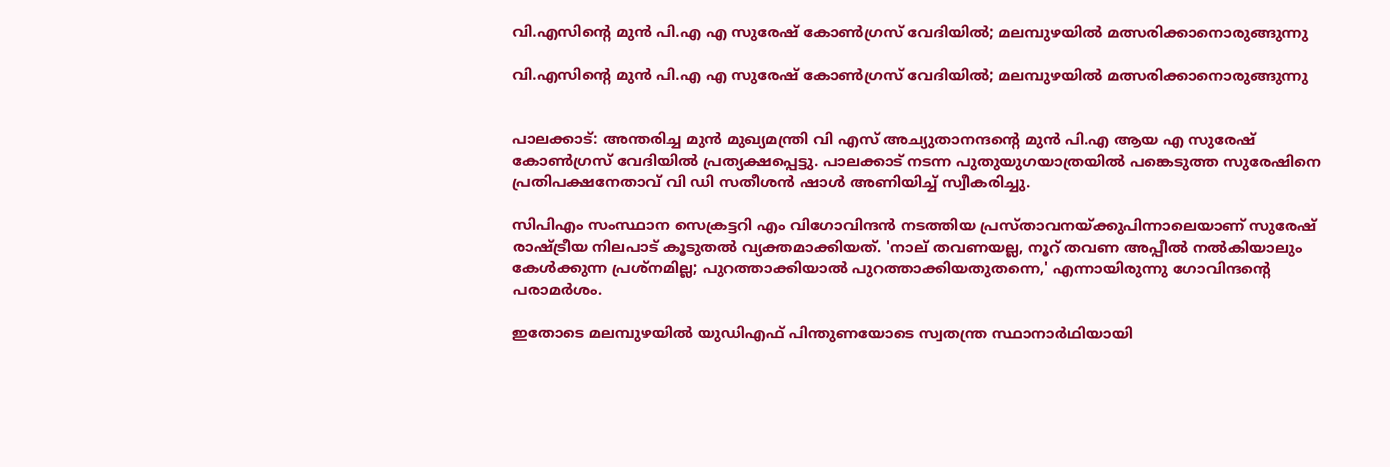വി.എസിന്റെ മുൻ പി.എ എ സുരേഷ് കോൺഗ്രസ് വേദിയിൽ; മലമ്പുഴയിൽ മത്സരിക്കാനൊരുങ്ങുന്നു

വി.എസിന്റെ മുൻ പി.എ എ സുരേഷ് കോൺഗ്രസ് വേദിയിൽ; മലമ്പുഴയിൽ മത്സരിക്കാനൊരുങ്ങുന്നു


പാലക്കാട്: അന്തരിച്ച മുൻ മുഖ്യമന്ത്രി വി എസ് അച്യുതാനന്ദന്റെ മുൻ പി.എ ആയ എ സുരേഷ് കോൺഗ്രസ് വേദിയിൽ പ്രത്യക്ഷപ്പെട്ടു. പാലക്കാട് നടന്ന പുതുയുഗയാത്രയിൽ പങ്കെടുത്ത സുരേഷിനെ പ്രതിപക്ഷനേതാവ് വി ഡി സതീശൻ ഷാൾ അണിയിച്ച് സ്വീകരിച്ചു.

സിപിഎം സംസ്ഥാന സെക്രട്ടറി എം വിഗോവിന്ദൻ നടത്തിയ പ്രസ്താവനയ്ക്കുപിന്നാലെയാണ് സുരേഷ് രാഷ്ട്രീയ നിലപാട് കൂടുതൽ വ്യക്തമാക്കിയത്. 'നാല് തവണയല്ല, നൂറ് തവണ അപ്പീൽ നൽകിയാലും കേൾക്കുന്ന പ്രശ്‌നമില്ല; പുറത്താക്കിയാൽ പുറത്താക്കിയതുതന്നെ,' എന്നായിരുന്നു ഗോവിന്ദന്റെ പരാമർശം.

ഇതോടെ മലമ്പുഴയിൽ യുഡിഎഫ് പിന്തുണയോടെ സ്വതന്ത്ര സ്ഥാനാർഥിയായി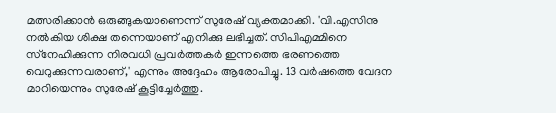മത്സരിക്കാൻ ഒരുങ്ങുകയാണെന്ന് സുരേഷ് വ്യക്തമാക്കി. 'വി.എസിനു നൽകിയ ശിക്ഷ തന്നെയാണ് എനിക്കു ലഭിച്ചത്. സിപിഎമ്മിനെ സ്‌നേഹിക്കുന്ന നിരവധി പ്രവർത്തകർ ഇന്നത്തെ ഭരണത്തെ വെറുക്കുന്നവരാണ്,' എന്നും അദ്ദേഹം ആരോപിച്ചു. 13 വർഷത്തെ വേദന മാറിയെന്നും സുരേഷ് കൂട്ടിച്ചേർത്തു.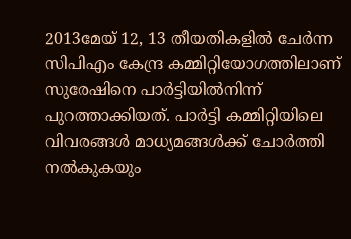2013മേയ് 12, 13 തീയതികളിൽ ചേർന്ന സിപിഎം കേന്ദ്ര കമ്മിറ്റിയോഗത്തിലാണ് സുരേഷിനെ പാർട്ടിയിൽനിന്ന് പുറത്താക്കിയത്. പാർട്ടി കമ്മിറ്റിയിലെ വിവരങ്ങൾ മാധ്യമങ്ങൾക്ക് ചോർത്തി നൽകുകയും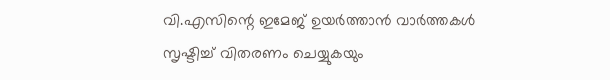വി.എസിന്റെ ഇമേജ് ഉയർത്താൻ വാർത്തകൾ സൃഷ്ടിച്ച് വിതരണം ചെയ്യുകയും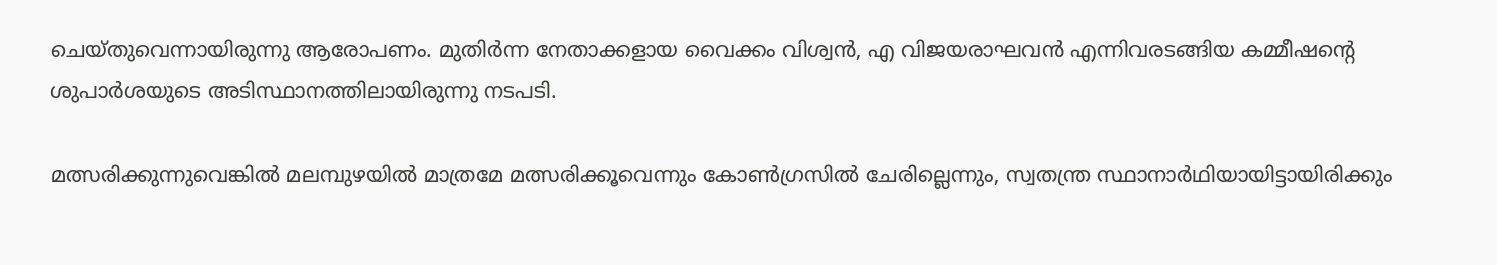ചെയ്തുവെന്നായിരുന്നു ആരോപണം. മുതിർന്ന നേതാക്കളായ വൈക്കം വിശ്വൻ, എ വിജയരാഘവൻ എന്നിവരടങ്ങിയ കമ്മീഷന്റെ ശുപാർശയുടെ അടിസ്ഥാനത്തിലായിരുന്നു നടപടി.

മത്സരിക്കുന്നുവെങ്കിൽ മലമ്പുഴയിൽ മാത്രമേ മത്സരിക്കൂവെന്നും കോൺഗ്രസിൽ ചേരില്ലെന്നും, സ്വതന്ത്ര സ്ഥാനാർഥിയായിട്ടായിരിക്കും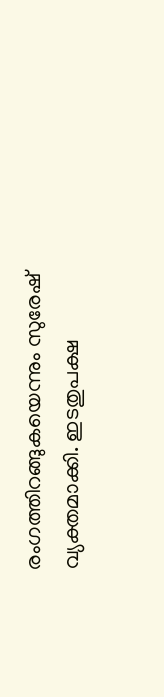രംഗത്തിറങ്ങുകയെന്നും സുരേഷ് വ്യക്തമാക്കി. ഇടതുപക്ഷ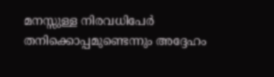മനസ്സുള്ള നിരവധിപേർ തനിക്കൊപ്പമുണ്ടെന്നും അദ്ദേഹം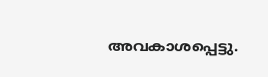അവകാശപ്പെട്ടു.